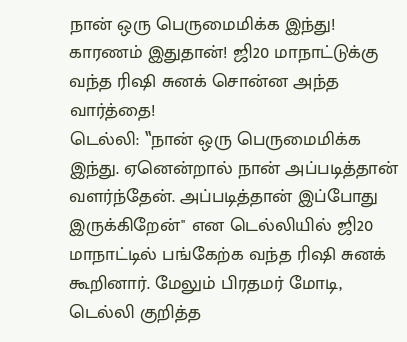நான் ஒரு பெருமைமிக்க இந்து! காரணம் இதுதான்! ஜி20 மாநாட்டுக்கு வந்த ரிஷி சுனக் சொன்ன அந்த வார்த்தை!
டெல்லி: ‛‛நான் ஒரு பெருமைமிக்க இந்து. ஏனென்றால் நான் அப்படித்தான் வளர்ந்தேன். அப்படித்தான் இப்போது இருக்கிறேன்'' என டெல்லியில் ஜி20 மாநாட்டில் பங்கேற்க வந்த ரிஷி சுனக் கூறினார். மேலும் பிரதமர் மோடி, டெல்லி குறித்த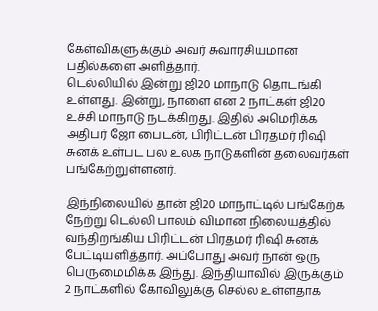கேள்விகளுக்கும் அவர் சுவாரசியமான பதில்களை அளித்தார்.
டெல்லியில் இன்று ஜி20 மாநாடு தொடங்கி உள்ளது. இன்று, நாளை என 2 நாட்கள் ஜி20 உச்சி மாநாடு நடக்கிறது. இதில் அமெரிக்க அதிபர் ஜோ பைடன், பிரிட்டன் பிரதமர் ரிஷி சுனக் உள்பட பல உலக நாடுகளின் தலைவர்கள் பங்கேற்றுள்ளனர்.

இந்நிலையில் தான் ஜி20 மாநாட்டில் பங்கேற்க நேற்று டெல்லி பாலம் விமான நிலையத்தில் வந்திறங்கிய பிரிட்டன் பிரதமர் ரிஷி சுனக் பேட்டியளித்தார். அப்போது அவர் நான் ஒரு பெருமைமிக்க இந்து. இந்தியாவில் இருக்கும் 2 நாட்களில் கோவிலுக்கு செல்ல உள்ளதாக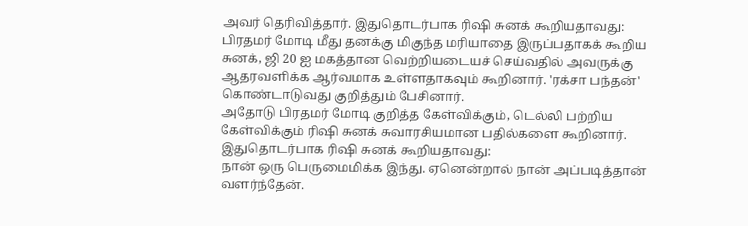அவர் தெரிவித்தார். இதுதொடர்பாக ரிஷி சுனக் கூறியதாவது:
பிரதமர் மோடி மீது தனக்கு மிகுந்த மரியாதை இருப்பதாகக் கூறிய சுனக், ஜி 20 ஐ மகத்தான வெற்றியடையச் செய்வதில் அவருக்கு ஆதரவளிக்க ஆர்வமாக உள்ளதாகவும் கூறினார். 'ரக்சா பந்தன்' கொண்டாடுவது குறித்தும் பேசினார்.
அதோடு பிரதமர் மோடி குறித்த கேள்விக்கும், டெல்லி பற்றிய கேள்விக்கும் ரிஷி சுனக் சுவாரசியமான பதில்களை கூறினார். இதுதொடர்பாக ரிஷி சுனக் கூறியதாவது:
நான் ஒரு பெருமைமிக்க இந்து. ஏனென்றால் நான் அப்படித்தான் வளர்ந்தேன்.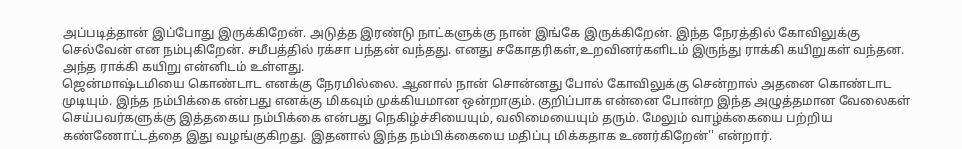அப்படித்தான் இப்போது இருக்கிறேன். அடுத்த இரண்டு நாட்களுக்கு நான் இங்கே இருக்கிறேன். இந்த நேரத்தில் கோவிலுக்கு செல்வேன் என நம்புகிறேன். சமீபத்தில் ரக்சா பந்தன் வந்தது. எனது சகோதரிகள்,உறவினர்களிடம் இருந்து ராக்கி கயிறுகள் வந்தன. அந்த ராக்கி கயிறு என்னிடம் உள்ளது.
ஜென்மாஷ்டமியை கொண்டாட எனக்கு நேரமில்லை. ஆனால் நான் சொன்னது போல் கோவிலுக்கு சென்றால் அதனை கொண்டாட முடியும். இந்த நம்பிக்கை என்பது எனக்கு மிகவும் முக்கியமான ஒன்றாகும். குறிப்பாக என்னை போன்ற இந்த அழுத்தமான வேலைகள் செய்பவர்களுக்கு இத்தகைய நம்பிக்கை என்பது நெகிழ்ச்சியையும், வலிமையையும் தரும். மேலும் வாழ்க்கையை பற்றிய கண்ணோட்டத்தை இது வழங்குகிறது. இதனால் இந்த நம்பிக்கையை மதிப்பு மிக்கதாக உணர்கிறேன்'' என்றார்.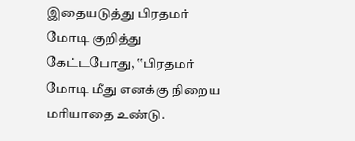இதையடுத்து பிரதமர் மோடி குறித்து கேட்டபோது, ‛‛பிரதமர் மோடி மீது எனக்கு நிறைய மரியாதை உண்டு.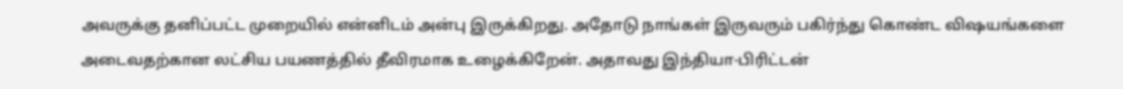அவருக்கு தனிப்பட்ட முறையில் என்னிடம் அன்பு இருக்கிறது. அதோடு நாங்கள் இருவரும் பகிர்ந்து கொண்ட விஷயங்களை அடைவதற்கான லட்சிய பயணத்தில் தீவிரமாக உழைக்கிறேன். அதாவது இந்தியா-பிரிட்டன்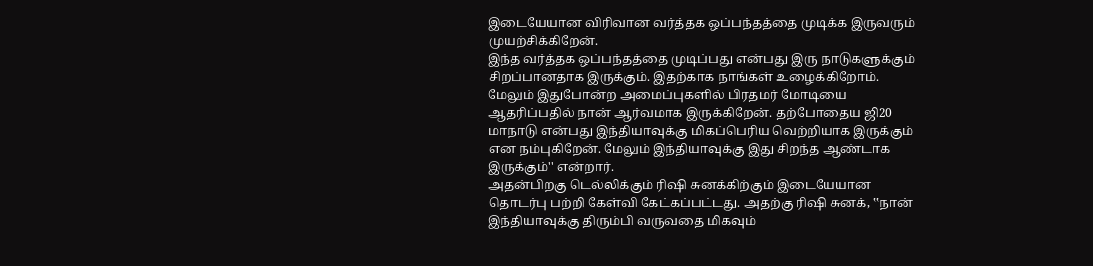இடையேயான விரிவான வர்த்தக ஒப்பந்தத்தை முடிக்க இருவரும் முயற்சிக்கிறேன்.
இந்த வர்த்தக ஒப்பந்தத்தை முடிப்பது என்பது இரு நாடுகளுக்கும் சிறப்பானதாக இருக்கும். இதற்காக நாங்கள் உழைக்கிறோம். மேலும் இதுபோன்ற அமைப்புகளில் பிரதமர் மோடியை ஆதரிப்பதில் நான் ஆர்வமாக இருக்கிறேன். தற்போதைய ஜி20 மாநாடு என்பது இந்தியாவுக்கு மிகப்பெரிய வெற்றியாக இருக்கும் என நம்புகிறேன். மேலும் இந்தியாவுக்கு இது சிறந்த ஆண்டாக இருக்கும்'' என்றார்.
அதன்பிறகு டெல்லிக்கும் ரிஷி சுனக்கிற்கும் இடையேயான தொடர்பு பற்றி கேள்வி கேட்கப்பட்டது. அதற்கு ரிஷி சுனக், ‛‛நான் இந்தியாவுக்கு திரும்பி வருவதை மிகவும்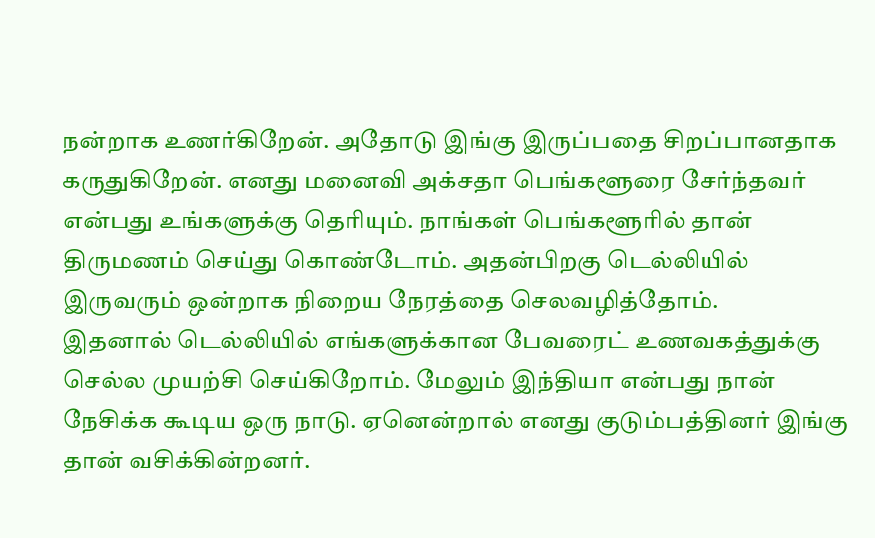நன்றாக உணர்கிறேன். அதோடு இங்கு இருப்பதை சிறப்பானதாக கருதுகிறேன். எனது மனைவி அக்சதா பெங்களூரை சேர்ந்தவர் என்பது உங்களுக்கு தெரியும். நாங்கள் பெங்களூரில் தான் திருமணம் செய்து கொண்டோம். அதன்பிறகு டெல்லியில் இருவரும் ஒன்றாக நிறைய நேரத்தை செலவழித்தோம்.
இதனால் டெல்லியில் எங்களுக்கான பேவரைட் உணவகத்துக்கு செல்ல முயற்சி செய்கிறோம். மேலும் இந்தியா என்பது நான் நேசிக்க கூடிய ஒரு நாடு. ஏனென்றால் எனது குடும்பத்தினர் இங்கு தான் வசிக்கின்றனர்.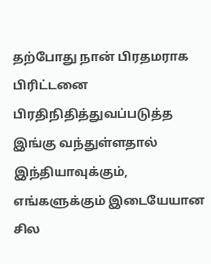தற்போது நான் பிரதமராக பிரிட்டனை பிரதிநிதித்துவப்படுத்த இங்கு வந்துள்ளதால் இந்தியாவுக்கும், எங்களுக்கும் இடையேயான சில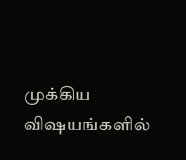முக்கிய விஷயங்களில்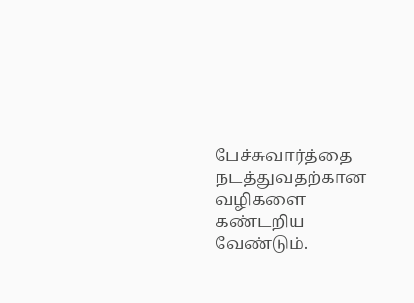பேச்சுவார்த்தை நடத்துவதற்கான வழிகளை கண்டறிய வேண்டும்.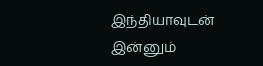இந்தியாவுடன் இன்னும்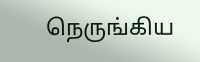நெருங்கிய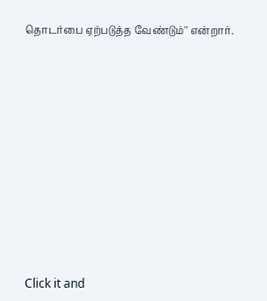தொடர்பை ஏற்படுத்த வேண்டும்'' என்றார்.












Click it and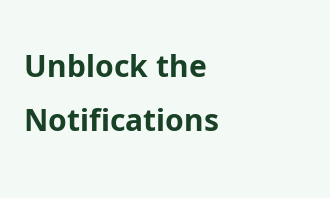Unblock the Notifications